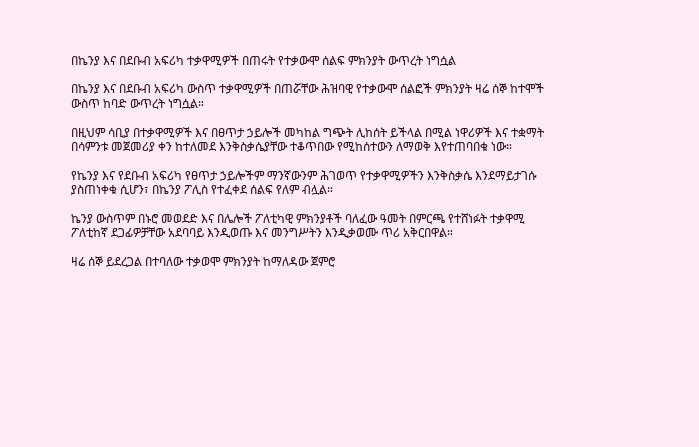በኬንያ እና በደቡብ አፍሪካ ተቃዋሚዎች በጠሩት የተቃውሞ ሰልፍ ምክንያት ውጥረት ነግሷል

በኬንያ እና በደቡብ አፍሪካ ውስጥ ተቃዋሚዎች በጠሯቸው ሕዝባዊ የተቃውሞ ሰልፎች ምክንያት ዛሬ ሰኞ ከተሞች ውስጥ ከባድ ውጥረት ነግሷል።

በዚህም ሳቢያ በተቃዋሚዎች እና በፀጥታ ኃይሎች መካከል ግጭት ሊከሰት ይችላል በሚል ነዋሪዎች እና ተቋማት በሳምንቱ መጀመሪያ ቀን ከተለመደ እንቅስቃሴያቸው ተቆጥበው የሚከሰተውን ለማወቅ እየተጠባበቁ ነው።

የኬንያ እና የደቡብ አፍሪካ የፀጥታ ኃይሎችም ማንኛውንም ሕገወጥ የተቃዋሚዎችን እንቅስቃሴ እንደማይታገሱ ያስጠነቀቁ ሲሆን፣ በኬንያ ፖሊስ የተፈቀደ ሰልፍ የለም ብሏል።

ኬንያ ውስጥም በኑሮ መወደድ እና በሌሎች ፖለቲካዊ ምክንያቶች ባለፈው ዓመት በምርጫ የተሸነፉት ተቃዋሚ ፖለቲከኛ ደጋፊዎቻቸው አደባባይ እንዲወጡ እና መንግሥትን እንዲቃወሙ ጥሪ አቅርበዋል።

ዛሬ ሰኞ ይደረጋል በተባለው ተቃወሞ ምክንያት ከማለዳው ጀምሮ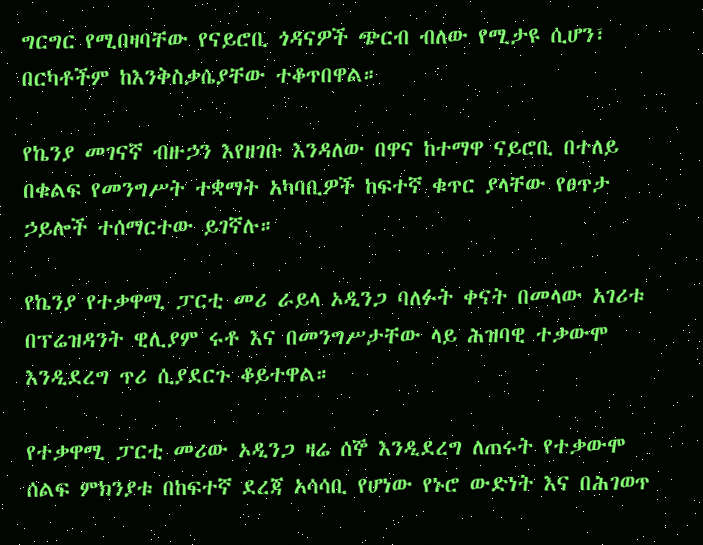ግርግር የሚበዛባቸው የናይሮቢ ጎዳናዎች ጭርብ ብለው የሚታዩ ሲሆን፣ በርካቶችም ከእንቅስቃሴያቸው ተቆጥበዋል።

የኬንያ መገናኛ ብዙኃን እየዘገቡ እንዳለው በዋና ከተማዋ ናይሮቢ በተለይ በቁልፍ የመንግሥት ተቋማት አካባቢዎች ከፍተኛ ቁጥር ያላቸው የፀጥታ ኃይሎች ተሰማርተው ይገኛሉ።

የኬንያ የተቃዋሚ ፓርቲ መሪ ራይላ ኦዲንጋ ባለፉት ቀናት በመላው አገሪቱ በፕሬዝዳንት ዊሊያም ሩቶ እና በመንግሥታቸው ላይ ሕዝባዊ ተቃውሞ እንዲደረግ ጥሪ ሲያደርጉ ቆይተዋል።

የተቃዋሚ ፓርቲ መሪው ኦዲንጋ ዛሬ ሰኞ እንዲደረግ ለጠሩት የተቃውሞ ሰልፍ ምክንያቱ በከፍተኛ ደረጃ አሳሳቢ የሆነው የኑሮ ውድነት እና በሕገወጥ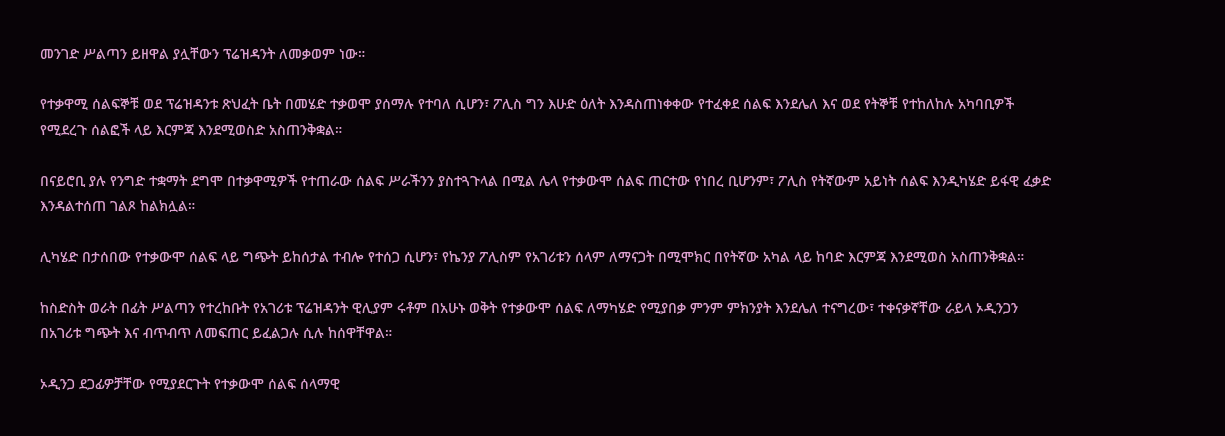መንገድ ሥልጣን ይዘዋል ያሏቸውን ፕሬዝዳንት ለመቃወም ነው።

የተቃዋሚ ሰልፍኞቹ ወደ ፕሬዝዳንቱ ጽህፈት ቤት በመሄድ ተቃወሞ ያሰማሉ የተባለ ሲሆን፣ ፖሊስ ግን እሁድ ዕለት እንዳስጠነቀቀው የተፈቀደ ሰልፍ እንደሌለ እና ወደ የትኞቹ የተከለከሉ አካባቢዎች የሚደረጉ ሰልፎች ላይ እርምጃ እንደሚወስድ አስጠንቅቋል።

በናይሮቢ ያሉ የንግድ ተቋማት ደግሞ በተቃዋሚዎች የተጠራው ሰልፍ ሥራችንን ያስተጓጉላል በሚል ሌላ የተቃውሞ ሰልፍ ጠርተው የነበረ ቢሆንም፣ ፖሊስ የትኛውም አይነት ሰልፍ እንዲካሄድ ይፋዊ ፈቃድ እንዳልተሰጠ ገልጾ ከልክሏል።

ሊካሄድ በታሰበው የተቃውሞ ሰልፍ ላይ ግጭት ይከሰታል ተብሎ የተሰጋ ሲሆን፣ የኬንያ ፖሊስም የአገሪቱን ሰላም ለማናጋት በሚሞክር በየትኛው አካል ላይ ከባድ እርምጃ እንደሚወስ አስጠንቅቋል።

ከስድስት ወራት በፊት ሥልጣን የተረከቡት የአገሪቱ ፕሬዝዳንት ዊሊያም ሩቶም በአሁኑ ወቅት የተቃውሞ ሰልፍ ለማካሄድ የሚያበቃ ምንም ምክንያት እንደሌለ ተናግረው፣ ተቀናቃኛቸው ራይላ ኦዲንጋን በአገሪቱ ግጭት እና ብጥብጥ ለመፍጠር ይፈልጋሉ ሲሉ ከሰዋቸዋል።

ኦዲንጋ ደጋፊዎቻቸው የሚያደርጉት የተቃውሞ ሰልፍ ሰላማዊ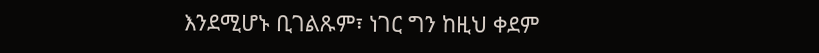እንደሚሆኑ ቢገልጹም፣ ነገር ግን ከዚህ ቀደም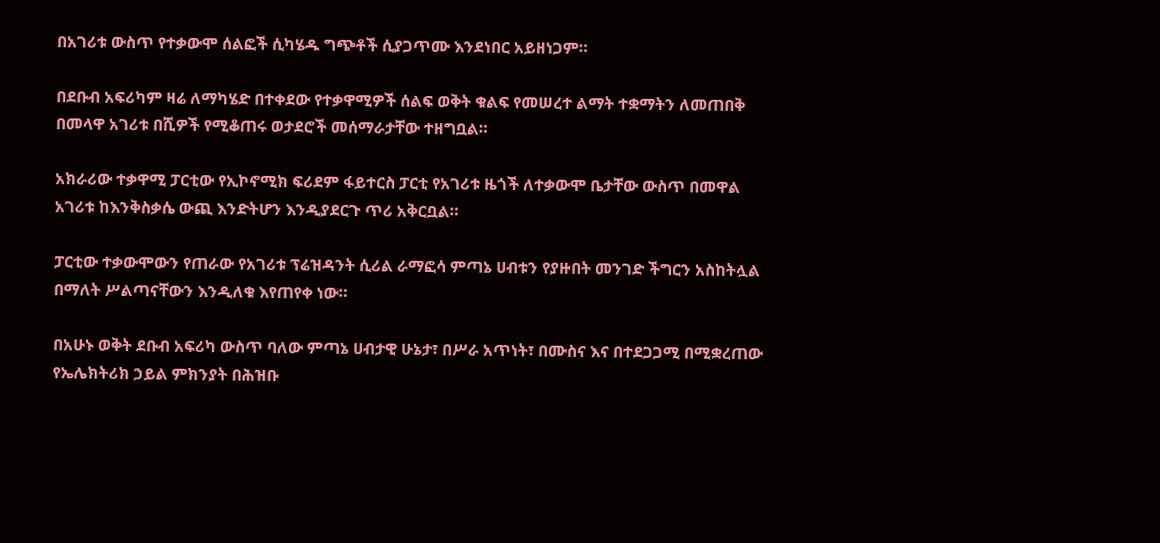በአገሪቱ ውስጥ የተቃውሞ ሰልፎች ሲካሄዱ ግጭቶች ሲያጋጥሙ እንደነበር አይዘነጋም።

በደቡብ አፍሪካም ዛሬ ለማካሄድ በተቀደው የተቃዋሚዎች ሰልፍ ወቅት ቁልፍ የመሠረተ ልማት ተቋማትን ለመጠበቅ በመላዋ አገሪቱ በሺዎች የሚቆጠሩ ወታደሮች መሰማራታቸው ተዘግቧል።

አክራሪው ተቃዋሚ ፓርቲው የኢኮኖሚክ ፍሪደም ፋይተርስ ፓርቲ የአገሪቱ ዜጎች ለተቃውሞ ቤታቸው ውስጥ በመዋል አገሪቱ ከእንቅስቃሴ ውጪ እንድትሆን እንዲያደርጉ ጥሪ አቅርቧል።

ፓርቲው ተቃውሞውን የጠራው የአገሪቱ ፕሬዝዳንት ሲሪል ራማፎሳ ምጣኔ ሀብቱን የያዙበት መንገድ ችግርን አስከትሏል በማለት ሥልጣናቸውን እንዲለቁ እየጠየቀ ነው።

በአሁኑ ወቅት ደቡብ አፍሪካ ውስጥ ባለው ምጣኔ ሀብታዊ ሁኔታ፣ በሥራ አጥነት፣ በሙስና እና በተደጋጋሚ በሚቋረጠው የኤሌክትሪክ ኃይል ምክንያት በሕዝቡ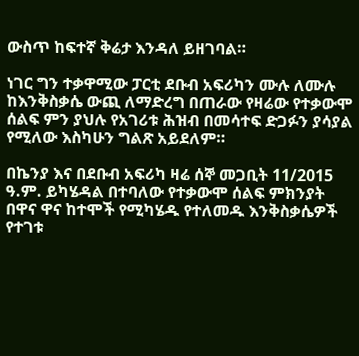ውስጥ ከፍተኛ ቅሬታ እንዳለ ይዘገባል።

ነገር ግን ተቃዋሚው ፓርቲ ደቡብ አፍሪካን ሙሉ ለሙሉ ከእንቅስቃሴ ውጪ ለማድረግ በጠራው የዛሬው የተቃውሞ ሰልፍ ምን ያህሉ የአገሪቱ ሕዝብ በመሳተፍ ድጋፉን ያሳያል የሚለው እስካሁን ግልጽ አይደለም።

በኬንያ እና በደቡብ አፍሪካ ዛሬ ሰኞ መጋቢት 11/2015 ዓ.ም. ይካሄዳል በተባለው የተቃውሞ ሰልፍ ምክንያት በዋና ዋና ከተሞች የሚካሄዱ የተለመዱ እንቅስቃሴዎች የተገቱ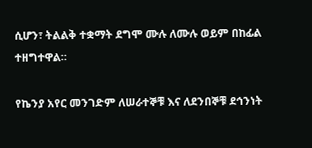ሲሆን፣ ትልልቅ ተቋማት ደግሞ ሙሉ ለሙሉ ወይም በከፊል ተዘግተዋል።

የኬንያ አየር መንገድም ለሠራተኞቹ እና ለደንበኞቹ ደኅንነት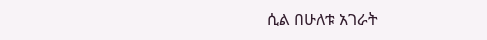ሲል በሁለቱ አገራት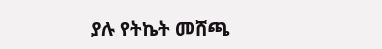ያሉ የትኬት መሸጫ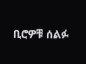ቢሮዎቹ ሰልፉ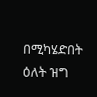በሚካሄድበት ዕለት ዝግ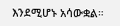እንደሚሆኑ አሳውቋል።